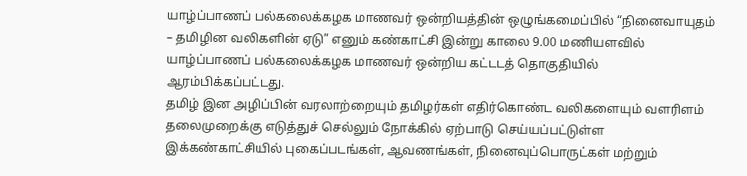யாழ்ப்பாணப் பல்கலைக்கழக மாணவர் ஒன்றியத்தின் ஒழுங்கமைப்பில் “நினைவாயுதம் – தமிழின வலிகளின் ஏடு” எனும் கண்காட்சி இன்று காலை 9.00 மணியளவில் யாழ்ப்பாணப் பல்கலைக்கழக மாணவர் ஒன்றிய கட்டடத் தொகுதியில் ஆரம்பிக்கப்பட்டது.
தமிழ் இன அழிப்பின் வரலாற்றையும் தமிழர்கள் எதிர்கொண்ட வலிகளையும் வளரிளம் தலைமுறைக்கு எடுத்துச் செல்லும் நோக்கில் ஏற்பாடு செய்யப்பட்டுள்ள இக்கண்காட்சியில் புகைப்படங்கள், ஆவணங்கள், நினைவுப்பொருட்கள் மற்றும்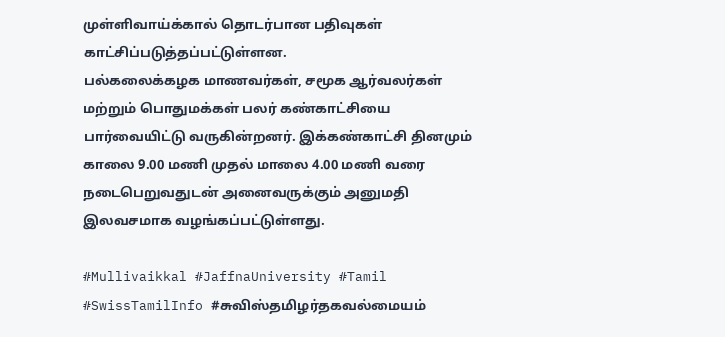முள்ளிவாய்க்கால் தொடர்பான பதிவுகள் காட்சிப்படுத்தப்பட்டுள்ளன.
பல்கலைக்கழக மாணவர்கள், சமூக ஆர்வலர்கள் மற்றும் பொதுமக்கள் பலர் கண்காட்சியை பார்வையிட்டு வருகின்றனர். இக்கண்காட்சி தினமும் காலை 9.00 மணி முதல் மாலை 4.00 மணி வரை நடைபெறுவதுடன் அனைவருக்கும் அனுமதி இலவசமாக வழங்கப்பட்டுள்ளது.

#Mullivaikkal #JaffnaUniversity #Tamil #SwissTamilInfo #சுவிஸ்தமிழர்தகவல்மையம்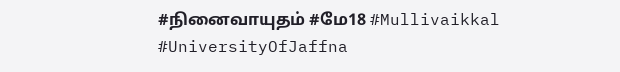#நினைவாயுதம் #மே18 #Mullivaikkal #UniversityOfJaffna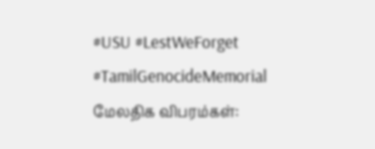#USU #LestWeForget #TamilGenocideMemorial
மேலதிக விபரம்கள்: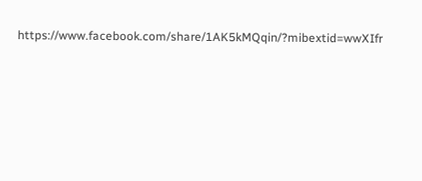https://www.facebook.com/share/1AK5kMQqin/?mibextid=wwXIfr